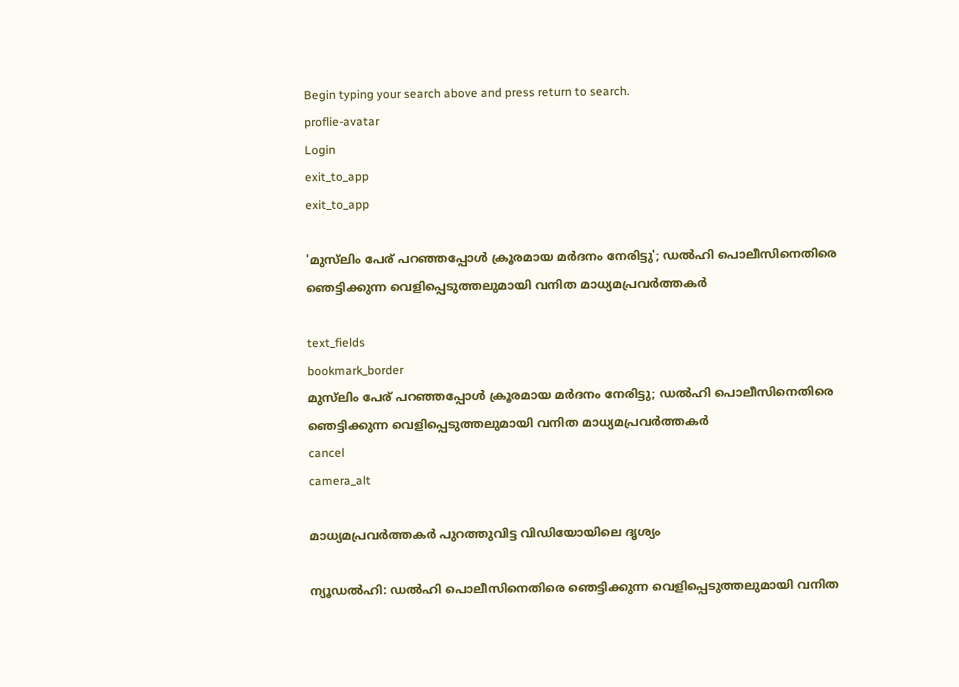Begin typing your search above and press return to search.
proflie-avatar
Login
exit_to_app
exit_to_app

'മുസ്‍ലിം പേര് പറഞ്ഞപ്പോൾ ക്രൂരമായ മർദനം നേരിട്ടു'; ഡൽഹി പൊലീസിനെതിരെ ഞെട്ടിക്കുന്ന വെളിപ്പെടുത്തലുമായി വനിത മാധ്യമപ്രവർത്തകർ

text_fields
bookmark_border
മുസ്‍ലിം പേര് പറഞ്ഞപ്പോൾ ക്രൂരമായ മർദനം നേരിട്ടു; ഡൽഹി പൊലീസിനെതിരെ ഞെട്ടിക്കുന്ന വെളിപ്പെടുത്തലുമായി വനിത മാധ്യമപ്രവർത്തകർ
cancel
camera_alt

മാധ്യമപ്രവർത്തകർ പുറത്തുവിട്ട വിഡിയോയിലെ ദൃശ്യം

ന്യൂഡൽഹി: ഡൽഹി പൊലീസിനെതിരെ ഞെട്ടിക്കുന്ന വെളിപ്പെടുത്തലുമായി വനിത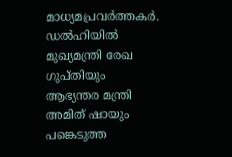മാധ്യമപ്രവർത്തകർ. ഡൽഹിയിൽ മുഖ്യമന്ത്രി രേഖ ഗുപ്തിയും ആഭ്യന്തര മന്ത്രി അമിത് ഷായും പങ്കെടുത്ത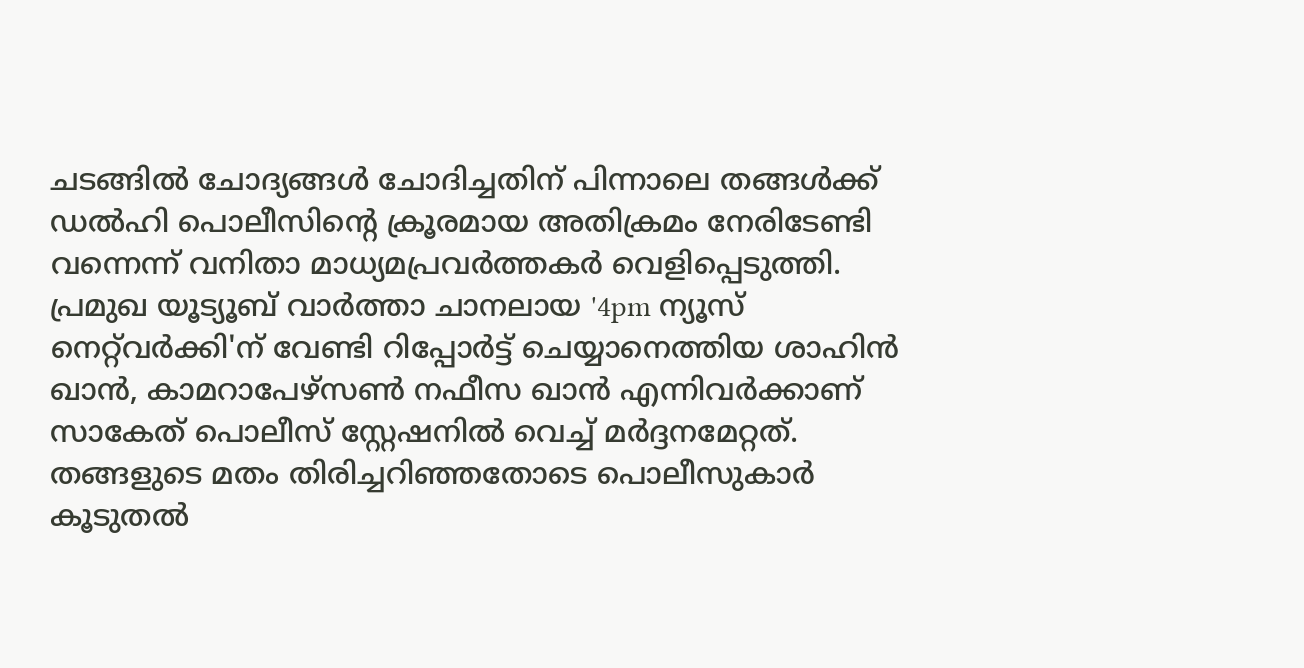ചടങ്ങിൽ ചോദ്യങ്ങൾ ചോദിച്ചതിന് പിന്നാലെ തങ്ങൾക്ക് ഡൽഹി പൊലീസിന്റെ ക്രൂരമായ അതിക്രമം നേരിടേണ്ടി വന്നെന്ന് വനിതാ മാധ്യമപ്രവർത്തകർ വെളിപ്പെടുത്തി. പ്രമുഖ യൂട്യൂബ് വാർത്താ ചാനലായ '4pm ന്യൂസ് നെറ്റ്‌വർക്കി'ന് വേണ്ടി റിപ്പോർട്ട് ചെയ്യാനെത്തിയ ശാഹിൻ ഖാൻ, കാമറാപേഴ്സൺ നഫീസ ഖാൻ എന്നിവർക്കാണ് സാകേത് പൊലീസ് സ്റ്റേഷനിൽ വെച്ച് മർദ്ദനമേറ്റത്. തങ്ങളുടെ മതം തിരിച്ചറിഞ്ഞതോടെ പൊലീസുകാർ കൂടുതൽ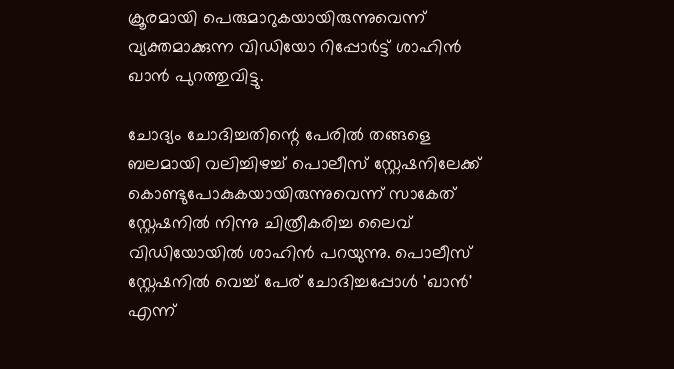ക്രൂരമായി പെരുമാറുകയായിരുന്നുവെന്ന് വ്യക്തമാക്കുന്ന വിഡിയോ റിപ്പോർട്ട് ശാഹിൻ ഖാൻ പുറത്തുവിട്ടു.

ചോദ്യം ചോദിച്ചതിന്റെ പേരിൽ തങ്ങളെ ബലമായി വലിച്ചിഴച്ച് പൊലീസ് സ്റ്റേഷനിലേക്ക് കൊണ്ടുപോകുകയായിരുന്നുവെന്ന് സാകേത് സ്റ്റേഷനിൽ നിന്നു ചിത്രീകരിച്ച ലൈവ് വിഡിയോയിൽ ശാഹിൻ പറയുന്നു. പൊലീസ് സ്റ്റേഷനിൽ വെച്ച് പേര് ചോദിച്ചപ്പോൾ 'ഖാൻ' എന്ന്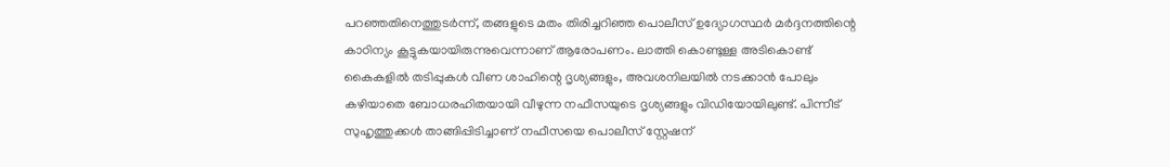പറഞ്ഞതിനെത്തുടർന്ന്, തങ്ങളുടെ മതം തിരിച്ചറിഞ്ഞ പൊലീസ് ഉദ്യോഗസ്ഥർ മർദ്ദനത്തിന്റെ കാഠിന്യം കൂട്ടുകയായിരുന്നുവെന്നാണ് ആരോപണം. ലാത്തി കൊണ്ടുള്ള അടികൊണ്ട് കൈകളിൽ തടിപ്പുകൾ വീണ ശാഹിന്റെ ദൃശ്യങ്ങളും, അവശനിലയിൽ നടക്കാൻ പോലും കഴിയാതെ ബോധരഹിതയായി വീഴുന്ന നഫീസയുടെ ദൃശ്യങ്ങളും വിഡിയോയിലുണ്ട്. പിന്നീട് സുഹൃത്തുക്കൾ താങ്ങിപ്പിടിച്ചാണ് നഫീസയെ പൊലീസ് സ്റ്റേഷന്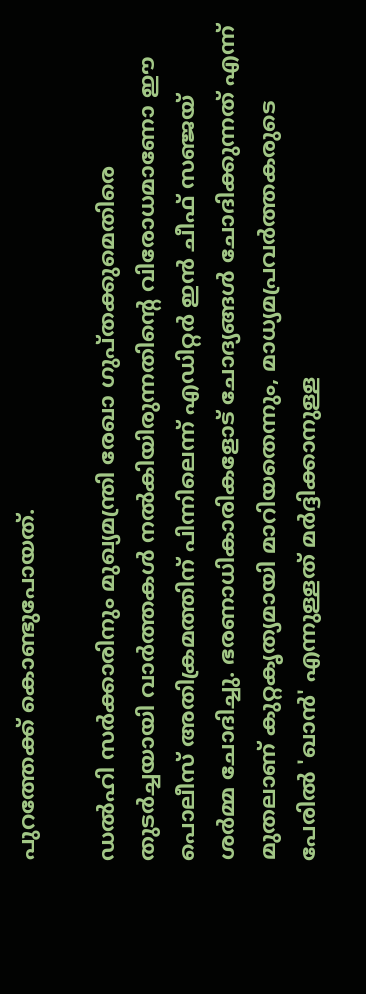പുറത്തേക്ക് കൊണ്ടുപോയത്.

ഡൽഹി സർക്കാരിനും മുഖ്യമന്ത്രി രേഖാ ഗുപ്തക്കുമെതിരെ തുടർച്ചയായി വാർത്തകൾ നൽകിയിരുന്നതിന്റെ വിരോധമാണോ ഈ പൊലീസ് അതിക്രമത്തിന് പിന്നിലെന്ന് എഡിറ്റർ ഇൻ ചീഫ് സഞ്ജയ് ശർമ്മ ചോദിച്ചു. ഭരണാധികാരികളോട് ചോദ്യങ്ങൾ ചോദിക്കുന്നത് എന്ന് മുതലാണ് കുറ്റകൃത്യമായി മാറിയതെന്നും, മാധ്യമപ്രവർത്തകരുടെ പേരിൽ 'ഖാൻ' എന്നുള്ളത് മർദ്ദിക്കാനുള്ള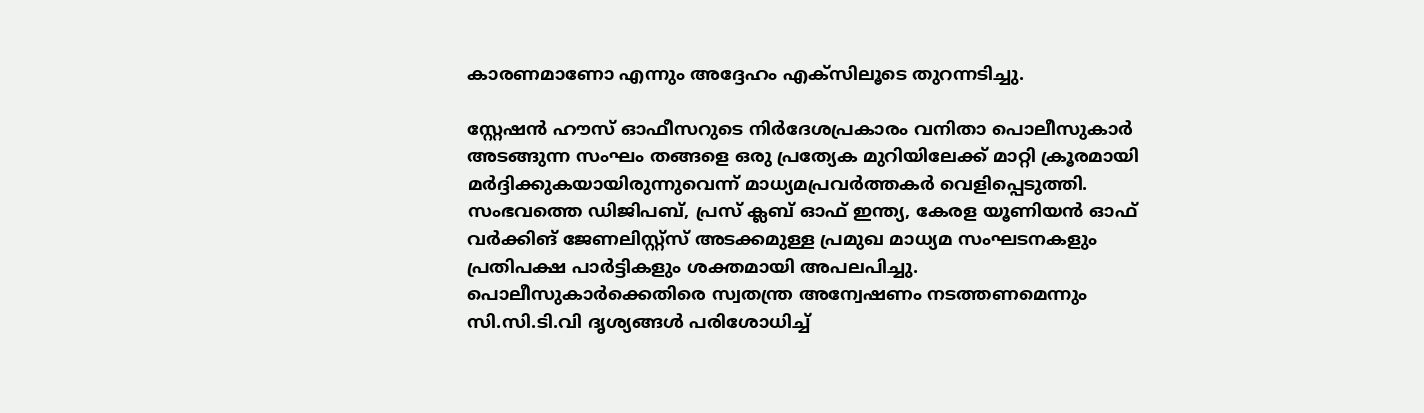കാരണമാണോ എന്നും അദ്ദേഹം എക്‌സിലൂടെ തുറന്നടിച്ചു.

സ്റ്റേഷൻ ഹൗസ് ഓഫീസറുടെ നിർദേശപ്രകാരം വനിതാ പൊലീസുകാർ അടങ്ങുന്ന സംഘം തങ്ങളെ ഒരു പ്രത്യേക മുറിയിലേക്ക് മാറ്റി ക്രൂരമായി മർദ്ദിക്കുകയായിരുന്നുവെന്ന് മാധ്യമപ്രവർത്തകർ വെളിപ്പെടുത്തി. സംഭവത്തെ ഡിജിപബ്, പ്രസ് ക്ലബ് ഓഫ് ഇന്ത്യ, കേരള യൂണിയൻ ഓഫ് വർക്കിങ് ജേണലിസ്റ്റ്സ് അടക്കമുള്ള പ്രമുഖ മാധ്യമ സംഘടനകളും പ്രതിപക്ഷ പാർട്ടികളും ശക്തമായി അപലപിച്ചു. പൊലീസുകാർക്കെതിരെ സ്വതന്ത്ര അന്വേഷണം നടത്തണമെന്നും സി.സി.ടി.വി ദൃശ്യങ്ങൾ പരിശോധിച്ച്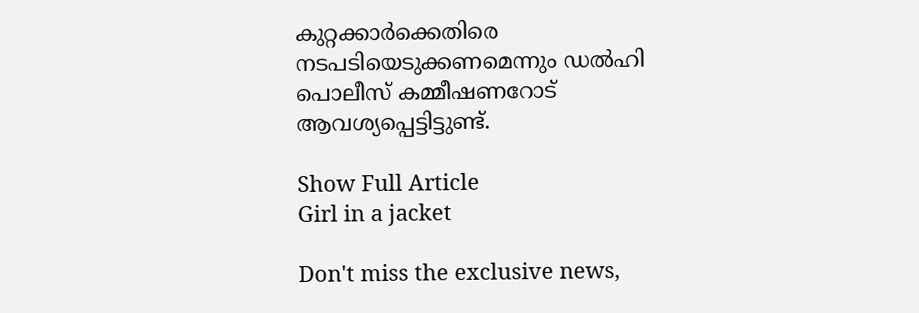കുറ്റക്കാർക്കെതിരെ നടപടിയെടുക്കണമെന്നും ഡൽഹി പൊലീസ് കമ്മീഷണറോട് ആവശ്യപ്പെട്ടിട്ടുണ്ട്.

Show Full Article
Girl in a jacket

Don't miss the exclusive news,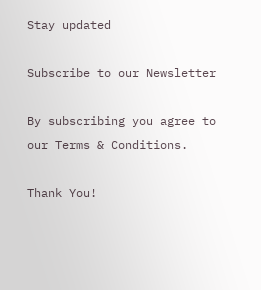Stay updated

Subscribe to our Newsletter

By subscribing you agree to our Terms & Conditions.

Thank You!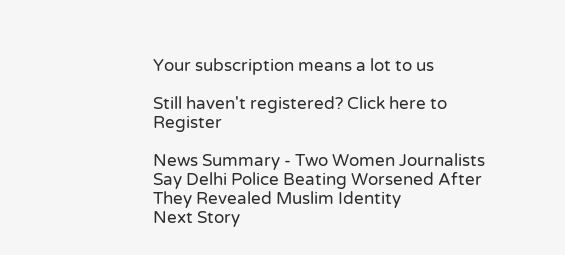Your subscription means a lot to us

Still haven't registered? Click here to Register

News Summary - Two Women Journalists Say Delhi Police Beating Worsened After They Revealed Muslim Identity
Next Story